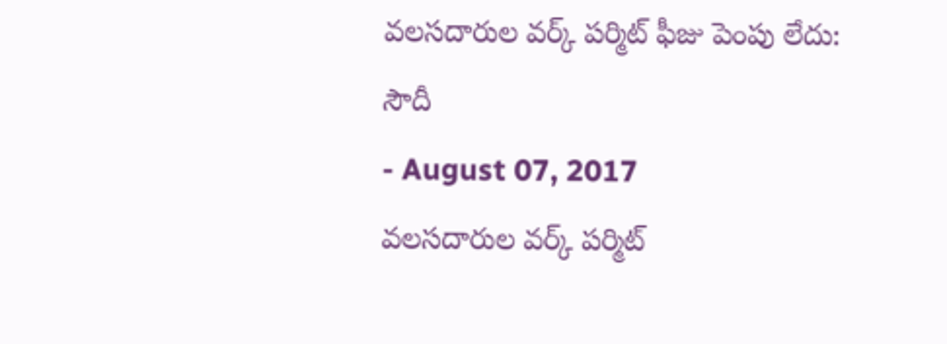వలసదారుల వర్క్ పర్మిట్ ఫీజు పెంపు లేదు: సౌదీ
- August 07, 2017
వలసదారుల వర్క్ పర్మిట్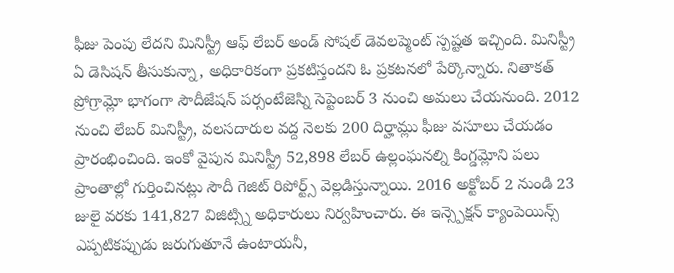ఫీజు పెంపు లేదని మినిస్ట్రీ ఆఫ్ లేబర్ అండ్ సోషల్ డెవలప్మెంట్ స్పష్టత ఇచ్చింది. మినిస్ట్రీ ఏ డెసిషన్ తీసుకున్నా, అధికారికంగా ప్రకటిస్తందని ఓ ప్రకటనలో పేర్కొన్నారు. నితాకత్ ప్రోగ్రామ్లో భాగంగా సౌదీజేషన్ పర్సంటేజెస్ని సెప్టెంబర్ 3 నుంచి అమలు చేయనుంది. 2012 నుంచి లేబర్ మినిస్ట్రీ, వలసదారుల వద్ద నెలకు 200 దిర్హామ్లు ఫీజు వసూలు చేయడం ప్రారంభించింది. ఇంకో వైపున మినిస్ట్రీ 52,898 లేబర్ ఉల్లంఘనల్ని కింగ్డమ్లోని పలు ప్రాంతాల్లో గుర్తించినట్లు సౌదీ గెజిట్ రిపోర్ట్స్ వెల్లడిస్తున్నాయి. 2016 అక్టోబర్ 2 నుండి 23 జులై వరకు 141,827 విజిట్స్ని అధికారులు నిర్వహించారు. ఈ ఇన్స్పెక్షన్ క్యాంపెయిన్స్ ఎప్పటికప్పుడు జరుగుతూనే ఉంటాయనీ,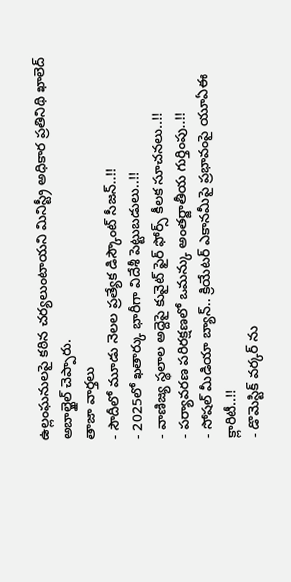ఉల్లంఘనులపై కఠిన చర్యలుంటాయని మినిస్ట్రీ అధికార ప్రతినిథి ఖాలెద్ అబాల్ఖైల్ చెప్పారు.
తాజా వార్తలు
- సౌదీలో మూడు నెలల ప్రత్యేక డిస్కౌంట్ సీజన్..!!
- 2025లో ఖతార్కు భారీగా విదేశీ పెట్టుబడులు..!!
- వాణిజ్య స్థలాల అద్దెపై కువైట్ ఫైర్ ఫోర్స్ కీలక సూచనలు..!!
- పర్యావరణ పరిరక్షణలో ఒమన్కు అంతర్జాతీయ గుర్తింపు..!!
- సోషల్ మీడియా బ్యాన్.. క్రియేటర్ ఎకానమీపై ప్రభావంపై యూఏఈ క్లారిటీ..!!
- డొమెస్టిక్ వర్కర్ ను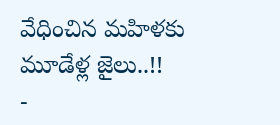వేధించిన మహిళకు మూడేళ్ల జైలు..!!
-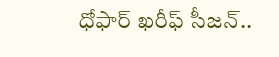ధోఫార్ ఖరీఫ్ సీజన్..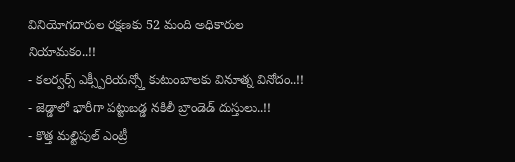వినియోగదారుల రక్షణకు 52 మంది అధికారుల నియామకం..!!
- కలర్వర్స్ ఎక్స్పీరియన్స్తో కుటుంబాలకు వినూత్న వినోదం..!!
- జెడ్డాలో భారీగా పట్టుబడ్డ నకిలీ బ్రాండెడ్ దుస్తులు..!!
- కొత్త మల్టిపుల్ ఎంట్రీ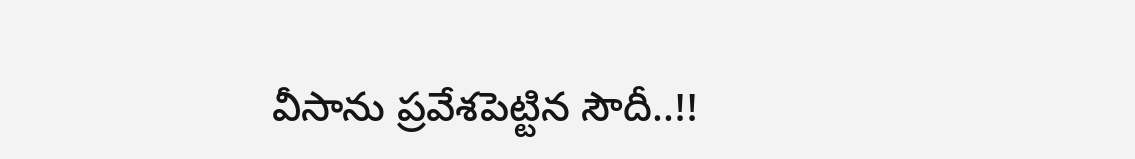వీసాను ప్రవేశపెట్టిన సౌదీ..!!